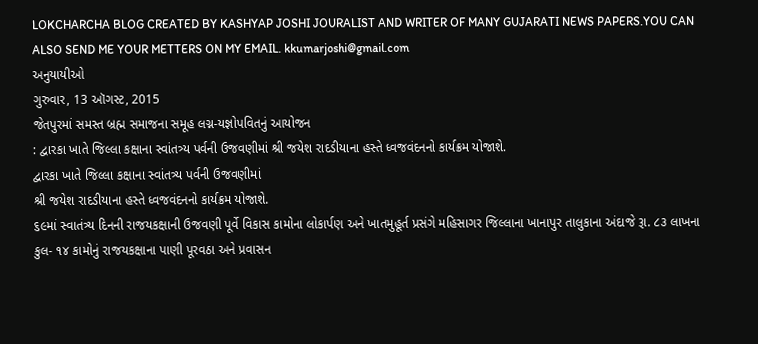LOKCHARCHA BLOG CREATED BY KASHYAP JOSHI JOURALIST AND WRITER OF MANY GUJARATI NEWS PAPERS.YOU CAN ALSO SEND ME YOUR METTERS ON MY EMAIL. kkumarjoshi@gmail.com
અનુયાયીઓ
ગુરુવાર, 13 ઑગસ્ટ, 2015
જેતપુરમાં સમસ્ત બ્રહ્મ સમાજના સમૂહ લગ્ન-યજ્ઞોપવિતનું આયોજન
: દ્વારકા ખાતે જિલ્લા કક્ષાના સ્વાંતત્ર્ય પર્વની ઉજવણીમાં શ્રી જયેશ રાદડીયાના હસ્તે ધ્વજવંદનનો કાર્યક્રમ યોજાશે.
દ્વારકા ખાતે જિલ્લા કક્ષાના સ્વાંતત્ર્ય પર્વની ઉજવણીમાં
શ્રી જયેશ રાદડીયાના હસ્તે ધ્વજવંદનનો કાર્યક્રમ યોજાશે.
૬૯માં સ્વાતંત્ર્ય દિનની રાજયકક્ષાની ઉજવણી પૂર્વે વિકાસ કામોના લોકાર્પણ અને ખાતમુહૂર્ત પ્રસંગે મહિસાગર જિલ્લાના ખાનાપુર તાલુકાના અંદાજે રૂા. ૮૩ લાખના કુલ- ૧૪ કામોનું રાજયકક્ષાના પાણી પૂરવઠા અને પ્રવાસન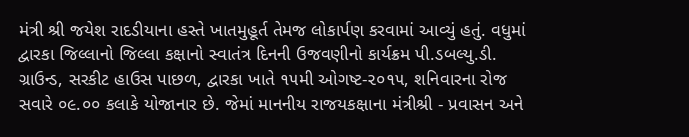મંત્રી શ્રી જયેશ રાદડીયાના હસ્તે ખાતમુહૂર્ત તેમજ લોકાર્પણ કરવામાં આવ્યું હતું. વધુમાં દ્વારકા જિલ્લાનો જિલ્લા કક્ષાનો સ્વાતંત્ર દિનની ઉજવણીનો કાર્યક્રમ પી.ડબલ્યુ.ડી. ગ્રાઉન્ડ, સરકીટ હાઉસ પાછળ, દ્વારકા ખાતે ૧૫મી ઓગષ્ટ-૨૦૧૫, શનિવારના રોજ સવારે ૦૯.૦૦ કલાકે યોજાનાર છે. જેમાં માનનીય રાજયકક્ષાના મંત્રીશ્રી - પ્રવાસન અને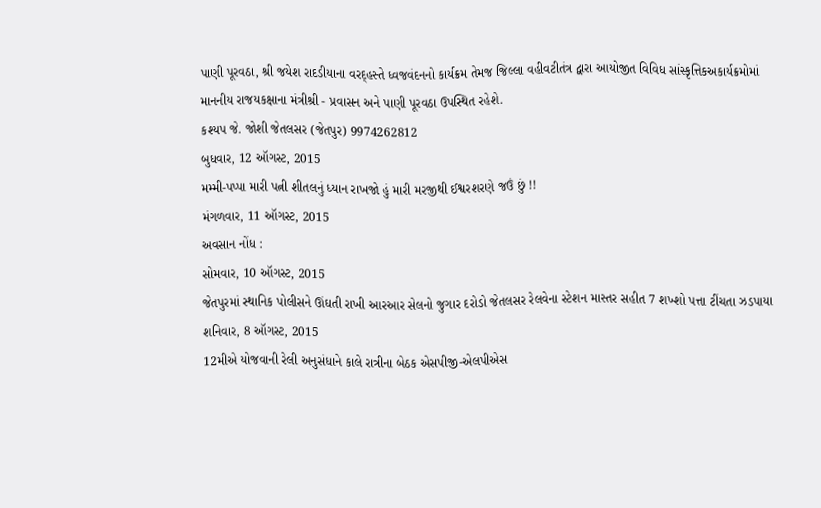પાણી પૂરવઠા, શ્રી જયેશ રાદડીયાના વરદ્હસ્તે ધ્વજવંદનનો કાર્યક્રમ તેમજ જિલ્લા વહીવટીતંત્ર દ્વારા આયોજીત વિવિધ સાંસ્કૃત્તિકઅકાર્યક્રમોમાં માનનીય રાજયકક્ષાના મંત્રીશ્રી - પ્રવાસન અને પાણી પૂરવઠા ઉપસ્થિત રહેશે.
કશ્યપ જે. જોશી જેતલસર (જેતપુર) 9974262812
બુધવાર, 12 ઑગસ્ટ, 2015
મમ્મી-પપ્પા મારી પત્ની શીતલનું ધ્યાન રાખજો હું મારી મરજીથી ઈશ્વરશરણે જઉં છું !!
મંગળવાર, 11 ઑગસ્ટ, 2015
અવસાન નોંધ :
સોમવાર, 10 ઑગસ્ટ, 2015
જેતપુરમાં સ્થાનિક પોલીસને ઊંઘતી રાખી આરઆર સેલનો જુગાર દરોડો જેતલસર રેલવેના સ્ટેશન માસ્તર સહીત 7 શખ્શો પત્તા ટીંચતા ઝડપાયા
શનિવાર, 8 ઑગસ્ટ, 2015
12મીએ યોજવાની રેલી અનુસંધાને કાલે રાત્રીના બેઠક એસપીજી-એલપીએસ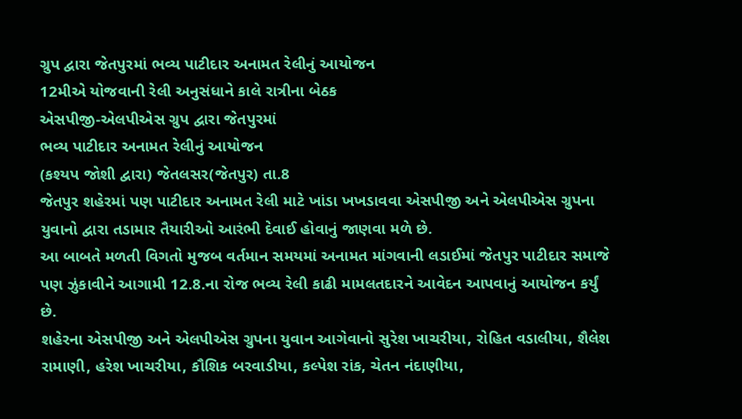ગ્રુપ દ્વારા જેતપુરમાં ભવ્ય પાટીદાર અનામત રેલીનું આયોજન
12મીએ યોજવાની રેલી અનુસંધાને કાલે રાત્રીના બેઠક
એસપીજી-એલપીએસ ગ્રુપ દ્વારા જેતપુરમાં
ભવ્ય પાટીદાર અનામત રેલીનું આયોજન
(કશ્યપ જોશી દ્વારા) જેતલસર(જેતપુર) તા.8
જેતપુર શહેરમાં પણ પાટીદાર અનામત રેલી માટે ખાંડા ખખડાવવા એસપીજી અને એલપીએસ ગ્રુપના યુવાનો દ્વારા તડામાર તૈયારીઓ આરંભી દેવાઈ હોવાનું જાણવા મળે છે.
આ બાબતે મળતી વિગતો મુજબ વર્તમાન સમયમાં અનામત માંગવાની લડાઈમાં જેતપુર પાટીદાર સમાજે પણ ઝુંકાવીને આગામી 12.8.ના રોજ ભવ્ય રેલી કાઢી મામલતદારને આવેદન આપવાનું આયોજન કર્યું છે.
શહેરના એસપીજી અને એલપીએસ ગ્રુપના યુવાન આગેવાનો સુરેશ ખાચરીયા, રોહિત વડાલીયા, શૈલેશ રામાણી, હરેશ ખાચરીયા, કૌશિક બરવાડીયા, કલ્પેશ રાંક, ચેતન નંદાણીયા,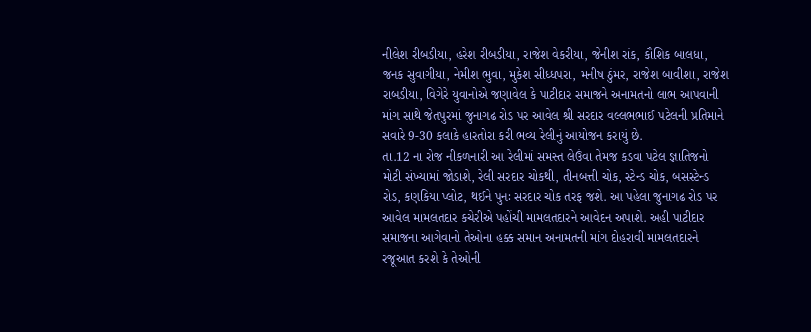નીલેશ રીબડીયા, હરેશ રીબડીયા, રાજેશ વેકરીયા, જેનીશ રાંક, કૌશિક બાલધા, જનક સુવાગીયા, નેમીશ ભુવા, મુકેશ સીધ્ધપરા, મનીષ ઠુંમર, રાજેશ બાવીશા, રાજેશ રાબડીયા, વિગેરે યુવાનોએ જણાવેલ કે પાટીદાર સમાજને અનામતનો લાભ આપવાની માંગ સાથે જેતપુરમાં જુનાગઢ રોડ પર આવેલ શ્રી સરદાર વલ્લભભાઈ પટેલની પ્રતિમાને સવારે 9-30 કલાકે હારતોરા કરી ભવ્ય રેલીનું આયોજન કરાયું છે.
તા.12 ના રોજ નીકળનારી આ રેલીમાં સમસ્ત લેઉંવા તેમજ કડવા પટેલ જ્ઞાતિજનો મોટી સંખ્યામાં જોડાશે, રેલી સરદાર ચોકથી, તીનબત્તી ચોક, સ્ટેન્ડ ચોક, બસસ્ટેન્ડ રોડ, કણકિયા પ્લોટ, થઈને પુનઃ સરદાર ચોક તરફ જશે. આ પહેલા જુનાગઢ રોડ પર આવેલ મામલતદાર કચેરીએ પહોંચી મામલતદારને આવેદન અપાશે. અહી પાટીદાર સમાજના આગેવાનો તેઓના હક્ક સમાન અનામતની માંગ દોહરાવી મામલતદારને રજૂઆત કરશે કે તેઓની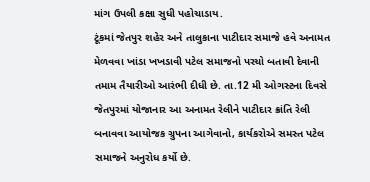માંગ ઉપલી કક્ષા સુધી પહોચાડાય.
ટૂંકમાં જેતપુર શહેર અને તાલુકાના પાટીદાર સમાજે હવે અનામત મેળવવા ખાંડા ખખડાવી પટેલ સમાજનો પરચો બતાવી દેવાની તમામ તૈયારીઓ આરંભી દીધી છે. તા.12 મી ઓગસ્ટના દિવસે જેતપુરમાં યોજાનાર આ અનામત રેલીને પાટીદાર ક્રાંતિ રેલી બનાવવા આયોજક ગ્રુપના આગેવાનો, કાર્યકરોએ સમસ્ત પટેલ સમાજને અનુરોધ કર્યો છે.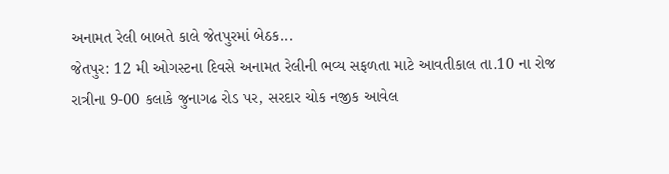અનામત રેલી બાબતે કાલે જેતપુરમાં બેઠક...
જેતપુર: 12 મી ઓગસ્ટના દિવસે અનામત રેલીની ભવ્ય સફળતા માટે આવતીકાલ તા.10 ના રોજ રાત્રીના 9-00 કલાકે જુનાગઢ રોડ પર, સરદાર ચોક નજીક આવેલ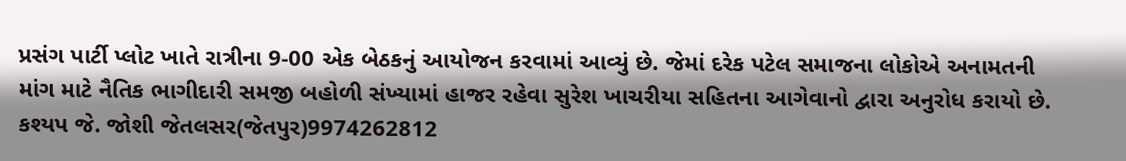પ્રસંગ પાર્ટી પ્લોટ ખાતે રાત્રીના 9-00 એક બેઠકનું આયોજન કરવામાં આવ્યું છે. જેમાં દરેક પટેલ સમાજના લોકોએ અનામતની માંગ માટે નૈતિક ભાગીદારી સમજી બહોળી સંખ્યામાં હાજર રહેવા સુરેશ ખાચરીયા સહિતના આગેવાનો દ્વારા અનુરોધ કરાયો છે.
કશ્યપ જે. જોશી જેતલસર(જેતપુર)9974262812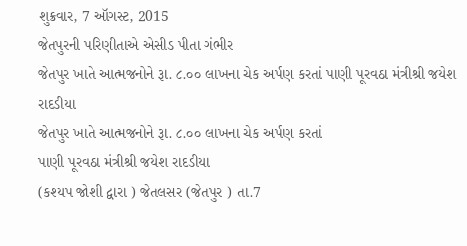શુક્રવાર, 7 ઑગસ્ટ, 2015
જેતપુરની પરિણીતાએ એસીડ પીતા ગંભીર
જેતપુર ખાતે આત્મજનોને રૂા. ૮.૦૦ લાખના ચેક અર્પણ કરતાં પાણી પૂરવઠા મંત્રીશ્રી જયેશ રાદડીયા
જેતપુર ખાતે આત્મજનોને રૂા. ૮.૦૦ લાખના ચેક અર્પણ કરતાં
પાણી પૂરવઠા મંત્રીશ્રી જયેશ રાદડીયા
(કશ્યપ જોશી દ્વારા ) જેતલસર (જેતપુર ) તા.7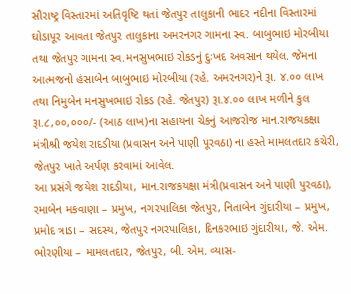સૌરાષ્ટ્ર વિસ્તારમાં અતિવૃષ્ટિ થતાં જેતપુર તાલુકાની ભાદર નદીના વિસ્તારમાં ઘોડાપૂર આવતા જેતપુર તાલુકાના અમરનગર ગામના સ્વ. બાબુભાઇ મોરબીયા તથા જેતપુર ગામના સ્વ.મનસુખભાઇ રોકડનું દુઃખદ અવસાન થયેલ. જેમના આત્મજનો હંસાબેન બાબુભાઇ મોરબીયા (રહે. અમરનગર)ને રૂા. ૪.૦૦ લાખ તથા નિમુબેન મનસુખભાઇ રોકડ (રહે. જેતપુર) રૂા.૪.૦૦ લાખ મળીને કુલ રૂા.૮,૦૦,૦૦૦/- (આઠ લાખ)ના સહાયના ચેકનું આજરોજ માન.રાજયકક્ષા મંત્રીશ્રી જયેશ રાદડીયા (પ્રવાસન અને પાણી પૂરવઠા) ના હસ્તે મામલતદાર કચેરી, જેતપુર ખાતે અર્પણ કરવામાં આવેલ.
આ પ્રસંગે જયેશ રાદડીયા, માન.રાજકયક્ષા મંત્રી(પ્રવાસન અને પાણી પુરવઠા), રમાબેન મકવાણા – પ્રમુખ, નગરપાલિકા જેતપુર, નિતાબેન ગુંદારીયા – પ્રમુખ, પ્રમોદ ત્રાડા – સદસ્ય, જેતપુર નગરપાલિકા, દિનકરભાઇ ગુંદારીયા, જે. એમ. ભોરણીયા – મામલતદાર, જેતપુર, બી. એમ. વ્યાસ-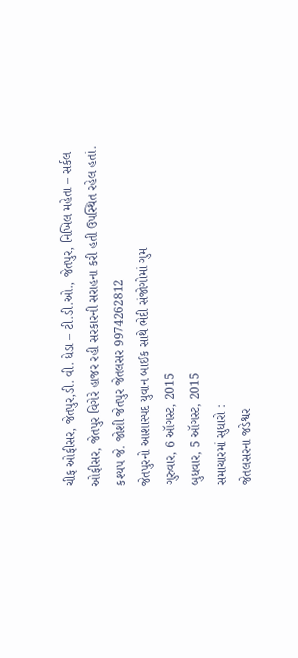ચીફ ઓફીસર, જેતપુર,ડી. વી. ધેડા – ટી.ડી.ઓ., જેતપુર, નિખિલ મહેતા – સર્કલ ઓફીસર, જેતપુર વિગેરે હાજર રહી સરકારની સરાહના કરી હતી ઉપસ્થિત રહેલ હતાં.
કશ્યપ જે. જોશી જેતપુર જેતલસર 9974262812
જેતપુરનો આશાસ્પદ યુવાન બાઈક સાથે ભેદી સંજોગોમાં ગુમ
ગુરુવાર, 6 ઑગસ્ટ, 2015
બુધવાર, 5 ઑગસ્ટ, 2015
સમાચારમાં સુધારો :
જેતલસરના જડેશ્વર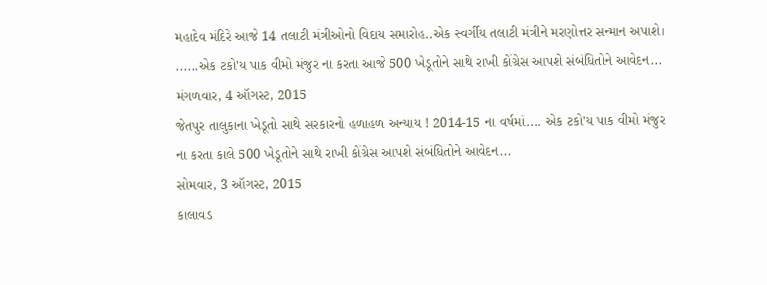મહાદેવ મંદિરે આજે 14 તલાટી મંત્રીઓનો વિદાય સમારોહ..એક સ્વર્ગીય તલાટી મંત્રીને મરણોત્તર સન્માન અપાશે। ......એક ટકો'ય પાક વીમો મંજુર ના કરતા આજે 500 ખેડૂતોને સાથે રાખી કોંગ્રેસ આપશે સંબંધિતોને આવેદન...
મંગળવાર, 4 ઑગસ્ટ, 2015
જેતપુર તાલુકાના ખેડૂતો સાથે સરકારનો હળાહળ અન્યાય ! 2014-15 ના વર્ષમાં.... એક ટકો'ય પાક વીમો મંજુર ના કરતા કાલે 500 ખેડૂતોને સાથે રાખી કોંગ્રેસ આપશે સંબંધિતોને આવેદન...
સોમવાર, 3 ઑગસ્ટ, 2015
કાલાવડ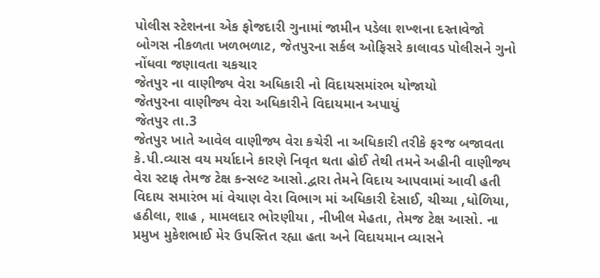પોલીસ સ્ટેશનના એક ફોજદારી ગુનામાં જામીન પડેલા શખ્શના દસ્તાવેજો બોગસ નીકળતા ખળભળાટ, જેતપુરના સર્કલ ઓફિસરે કાલાવડ પોલીસને ગુનો નોંધવા જણાવતા ચકચાર
જેતપુર ના વાણીજ્ય વેરા અધિકારી નો વિદાયસમાંરભ યોજાયો
જેતપુરના વાણીજ્ય વેરા અધિકારીને વિદાયમાન અપાયું
જેતપુર તા.3
જેતપુર ખાતે આવેલ વાણીજ્ય વેરા કચેરી ના અધિકારી તરીકે ફરજ બજાવતા કે.પી.વ્યાસ વય મર્યાદાને કારણે નિવૃત થતા હોઈ તેથી તમને અહીની વાણીજ્ય વેરા સ્ટાફ તેમજ ટેક્ષ કન્સલ્ટ આસો.દ્વારા તેમને વિદાય આપવામાં આવી હતી
વિદાય સમારંભ માં વેચાણ વેરા વિભાગ માં અધિકારી દેસાઈ, ચીચ્યા ,ધોળિયા, હઠીલા, શાહ , મામલદાર ભોરણીયા , નીખીલ મેહતા, તેમજ ટેક્ષ આસો. ના પ્રમુખ મુકેશભાઈ મેર ઉપસ્તિત રહ્યા હતા અને વિદાયમાન વ્યાસને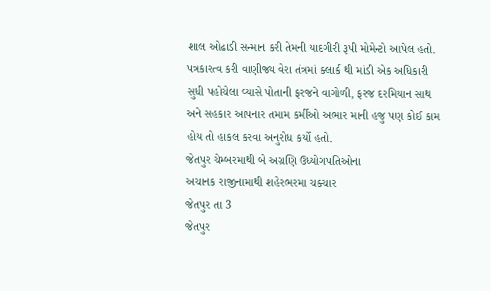શાલ ઓઢાડી સન્માન કરી તેમની યાદગીરી રૂપી મોમેન્ટો આપેલ હતો. પત્રકારત્વ કરી વાણીજ્ય વેરા તંત્રમાં ક્લાર્ક થી માંડી એક અધિકારી સુધી પહોચેલા વ્યાસે પોતાની ફરજને વાગોળી, ફરજ દરમિયાન સાથ અને સહકાર આપનાર તમામ કર્મીઓ અભાર માની હજુ પણ કોઈ કામ હોય તો હાકલ કરવા અનુરોધ કર્યો હતો.
જેતપુર ચેમ્બરમાથી બે અગ્રણિ ઉધ્યોગપતિઓના
અચાનક રાજીનામાથી શહેરભરમા ચક્ચાર
જેતપુર તા 3
જેતપુર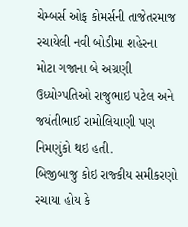ચેમ્બર્સ ઓફ કોમર્સની તાજેતરમાજ રચાયેલી નવી બોડીમા શહેરના મોટા ગજાના બે અગ્રણી ઉધ્યોગ્પતિઓ રાજુભાઇ પટેલ અને જયંતીભાઈ રામોલિયાણી પણ નિમણુંકો થઇ હતી.
બિજીબાજુ કોઇ રાજ્કીય સમીકરણો રચાયા હોય કે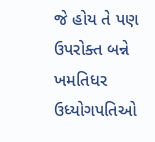જે હોય તે પણ ઉપરોક્ત બન્ને ખમતિધર ઉધ્યોગપતિઓ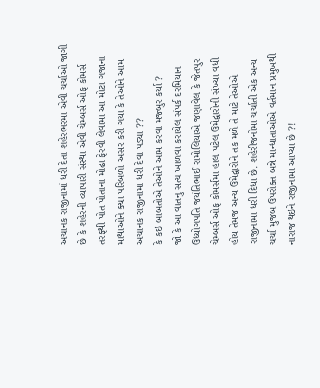અચાનક રાજીનામાં ધરી દેતા શહેરભરમા એવી ચર્ચાઓ જાગી છે કે શહેરની વ્યાપારી સંસ્થા એવી ચેમ્બર્સ ઓફ કોમર્સ તરફ્થી પોત પોતાના મોઢા ફેરવી લેવામા આ મોટા ગજાના માથાઓને ક્યા પરિબળો અસર કરી ગયા કે તેઓને આમ અચાનક રાજીનામા ધરી દેવા પડ્યા ??
કે કઇ બાબતોએ તેઓને આમ કરવા મજ્બુર કર્યા ?
જો કે આ વાતનુ સત્ય ખાળવા કરાયેલ સંપર્ક દરમિયાન ઉધ્યોગપતિ જયંતિભાઈ રામોલિયાએ જણાવેલ કે જેતપુર ચેમ્બર્સ ઓફ કોમર્સમા હાલ પટેલ ઉમેદ્વારોની સંખ્યા વધી હોય તેમજ અન્ય ઉમેદ્વારોને તક મળે તે માટે તેઓએ રાજીનામા ધરી દિધા છે. શહેરીજનોમા ચર્ચાતી એક અન્ય ચર્ચા મુજબ ઉપરોક્ત બન્ને માન્ધાતાઓએ વર્તમાન પ્રમુખથી નારાજ થઇને રાજીનામા આપ્યા છે ?!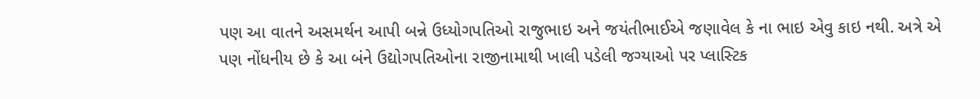પણ આ વાતને અસમર્થન આપી બન્ને ઉધ્યોગપતિઓ રાજુભાઇ અને જયંતીભાઈએ જણાવેલ કે ના ભાઇ એવુ કાઇ નથી. અત્રે એ પણ નોંધનીય છે કે આ બંને ઉદ્યોગપતિઓના રાજીનામાથી ખાલી પડેલી જગ્યાઓ પર પ્લાસ્ટિક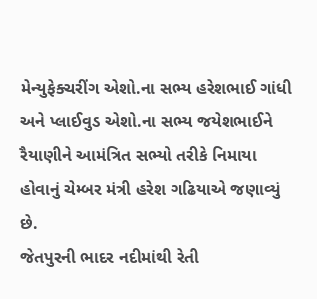મેન્યુફેક્ચરીંગ એશો.ના સભ્ય હરેશભાઈ ગાંધી અને પ્લાઈવુડ એશો.ના સભ્ય જયેશભાઈને રૈયાણીને આમંત્રિત સભ્યો તરીકે નિમાયા હોવાનું ચેમ્બર મંત્રી હરેશ ગઢિયાએ જણાવ્યું છે.
જેતપુરની ભાદર નદીમાંથી રેતી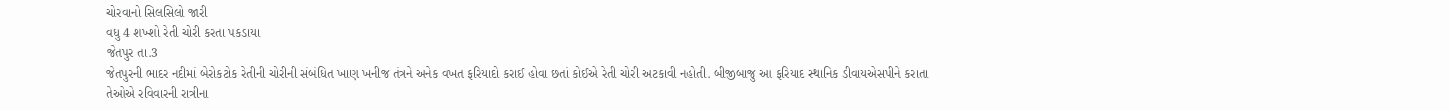ચોરવાનો સિલસિલો જારી
વધુ 4 શખ્શો રેતી ચોરી કરતા પકડાયા
જેતપુર તા.3
જેતપુરની ભાદર નદીમાં બેરોકટોક રેતીની ચોરીની સંબંધિત ખાણ ખનીજ તંત્રને અનેક વખત ફરિયાદો કરાઈ હોવા છતાં કોઈએ રેતી ચોરી અટકાવી નહોતી. બીજીબાજુ આ ફરિયાદ સ્થાનિક ડીવાયએસપીને કરાતા તેઓએ રવિવારની રાત્રીના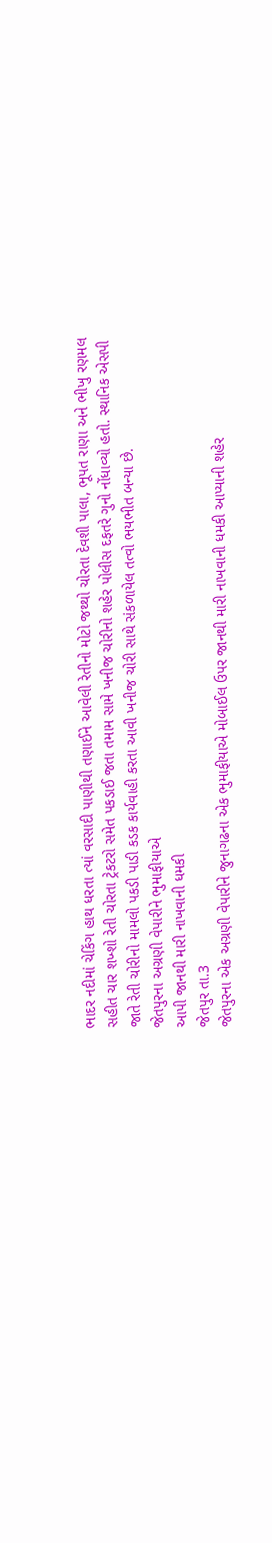ભાદર નદીમાં ચેકિંગ હાથ ધરતા ત્યાં વરસાદી પાણીથી તણાઈને આવેલી રેતીનો મોટો જથ્થો ચોરતા દેવશી પાલા, ભૂપત રાણા અને ભીખુ રણમલ સહીત ચાર શખ્શો રેતી ચોરતા ટ્રેકટરો સમેત પકડાઈ જતા તમામ સામે ખનીજ ચોરીનો શહેર પોલીસ દફતરે ગુનો નોંધાવ્યો હતો. સ્થાનિક એસપી જાતે રેતી ચોરીનો મામલો પકડી પાડી કડક કાર્યવાહી કરતા આવી ખનીજ ચોરી સાથે સંકળાયેલ તત્વો ભયભીત બન્યા છે.
જેતપુરના અગ્રણી વેપારીને ભુમાફીયાએ
આપી જાનથી મારી નાખવાની ધમકી
જેતપુર તા.3
જેતપુરના એક અગ્રણી વેપારીને જુનાગઢના એક ભુમાફીયાએ મોબાઈલ ઉપર જાનથી મારી નાખવાની ધમકી આપ્યાની શહેર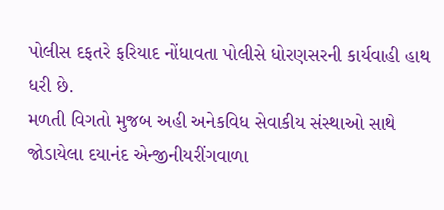પોલીસ દફતરે ફરિયાદ નોંધાવતા પોલીસે ધોરણસરની કાર્યવાહી હાથ ધરી છે.
મળતી વિગતો મુજબ અહી અનેકવિધ સેવાકીય સંસ્થાઓ સાથે જોડાયેલા દયાનંદ એન્જીનીયરીંગવાળા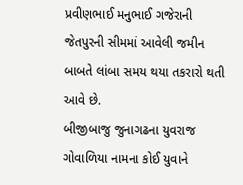પ્રવીણભાઈ મનુભાઈ ગજેરાની જેતપુરની સીમમાં આવેલી જમીન બાબતે લાંબા સમય થયા તકરારો થતી આવે છે.
બીજીબાજુ જુનાગઢના યુવરાજ ગોવાળિયા નામના કોઈ યુવાને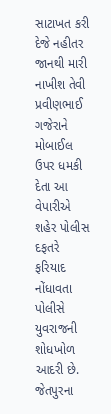સાટાખત કરી દેજે નહીતર જાનથી મારી નાખીશ તેવી પ્રવીણભાઈ ગજેરાને મોબાઈલ ઉપર ધમકી દેતા આ વેપારીએ શહેર પોલીસ દફતરે ફરિયાદ નોંધાવતા પોલીસે યુવરાજની શોધખોળ આદરી છે.
જેતપુરના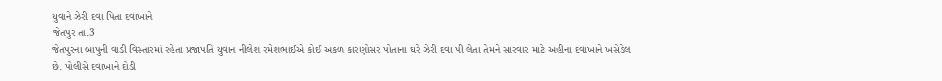યુવાને ઝેરી દવા પિતા દવાખાને
જેતપુર તા.3
જેતપુરના બાપુની વાડી વિસ્તારમાં રહેતા પ્રજાપતિ યુવાન નીલેશ રમેશભાઈએ કોઈ અકળ કારણોસર પોતાના ઘરે ઝેરી દવા પી લેતા તેમને સારવાર માટે અહીના દવાખાને ખસેડેલ છે. પોલીસે દવાખાને દોડી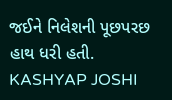જઈને નિલેશની પૂછપરછ હાથ ધરી હતી.
KASHYAP JOSHI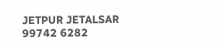JETPUR JETALSAR 99742 6282